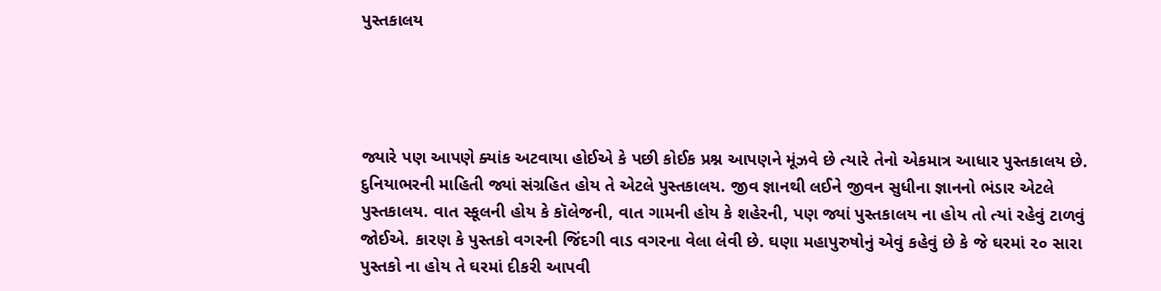પુસ્તકાલય




જ્યારે પણ આપણે ક્યાંક અટવાયા હોઈએ કે પછી કોઈક પ્રશ્ન આપણને મૂંઝવે છે ત્યારે તેનો એકમાત્ર આધાર પુસ્તકાલય છે. દુનિયાભરની માહિતી જ્યાં સંગ્રહિત હોય તે એટલે પુસ્તકાલય. જીવ જ્ઞાનથી લઈને જીવન સુધીના જ્ઞાનનો ભંડાર એટલે પુસ્તકાલય. વાત સ્કૂલની હોય કે કૉલેજની, વાત ગામની હોય કે શહેરની, પણ જ્યાં પુસ્તકાલય ના હોય તો ત્યાં રહેવું ટાળવું જોઈએ. કારણ કે પુસ્તકો વગરની જિંદગી વાડ વગરના વેલા લેવી છે. ઘણા મહાપુરુષોનું એવું કહેવું છે કે જે ઘરમાં ૨૦ સારા પુસ્તકો ના હોય તે ઘરમાં દીકરી આપવી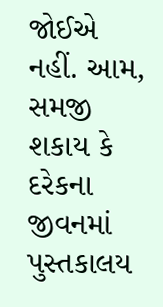જોઈએ નહીં. આમ, સમજી શકાય કે દરેકના જીવનમાં પુસ્તકાલય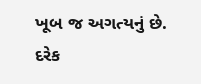ખૂબ જ અગત્યનું છે. દરેક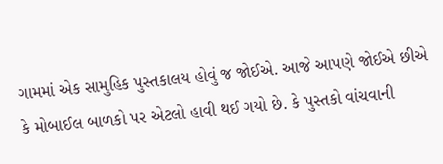ગામમાં એક સામુહિક પુસ્તકાલય હોવું જ જોઈએ. આજે આપણે જોઈએ છીએ કે મોબાઈલ બાળકો પર એટલો હાવી થઈ ગયો છે. કે પુસ્તકો વાંચવાની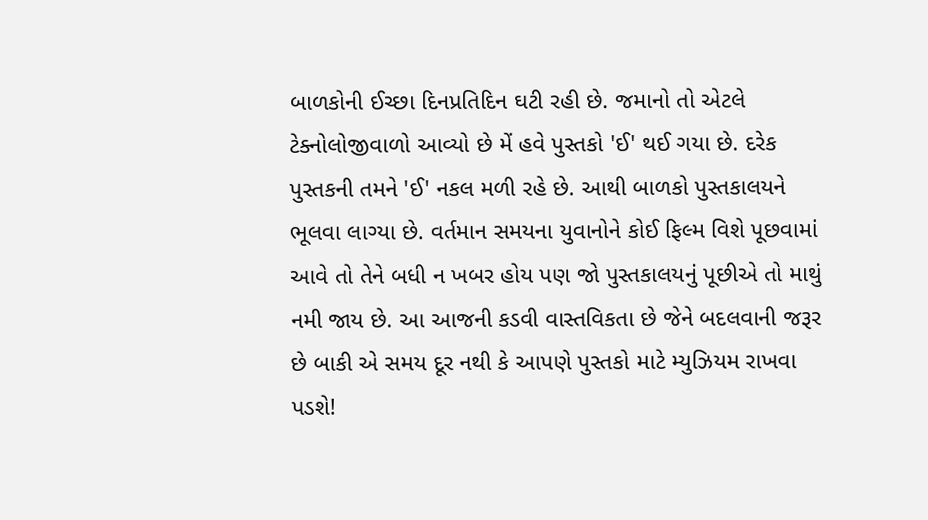બાળકોની ઈચ્છા દિનપ્રતિદિન ઘટી રહી છે. જમાનો તો એટલે ટેક્નોલોજીવાળો આવ્યો છે મેં હવે પુસ્તકો 'ઈ' થઈ ગયા છે. દરેક પુસ્તકની તમને 'ઈ' નકલ મળી રહે છે. આથી બાળકો પુસ્તકાલયને ભૂલવા લાગ્યા છે. વર્તમાન સમયના યુવાનોને કોઈ ફિલ્મ વિશે પૂછવામાં આવે તો તેને બધી ન ખબર હોય પણ જો પુસ્તકાલયનું પૂછીએ તો માથું નમી જાય છે. આ આજની કડવી વાસ્તવિકતા છે જેને બદલવાની જરૂર છે બાકી એ સમય દૂર નથી કે આપણે પુસ્તકો માટે મ્યુઝિયમ રાખવા પડશે!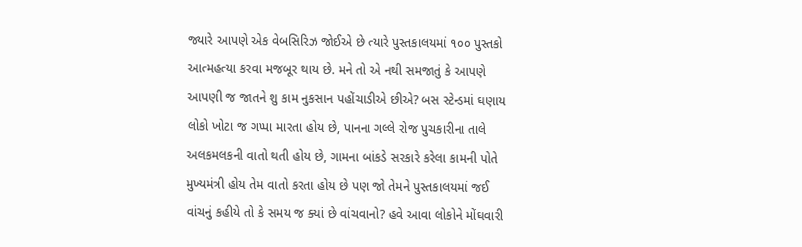જ્યારે આપણે એક વેબસિરિઝ જોઈએ છે ત્યારે પુસ્તકાલયમાં ૧૦૦ પુસ્તકો આત્મહત્યા કરવા મજબૂર થાય છે. મને તો એ નથી સમજાતું કે આપણે આપણી જ જાતને શુ કામ નુકસાન પહોંચાડીએ છીએ? બસ સ્ટેન્ડમાં ઘણાય લોકો ખોટા જ ગપ્પા મારતા હોય છે, પાનના ગલ્લે રોજ પુચકારીના તાલે અલકમલકની વાતો થતી હોય છે, ગામના બાંકડે સરકારે કરેલા કામની પોતે મુખ્યમંત્રી હોય તેમ વાતો કરતા હોય છે પણ જો તેમને પુસ્તકાલયમાં જઈ વાંચનું કહીયે તો કે સમય જ ક્યાં છે વાંચવાનો? હવે આવા લોકોને મોંઘવારી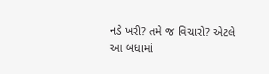નડે ખરી? તમે જ વિચારો? એટલે આ બધામાં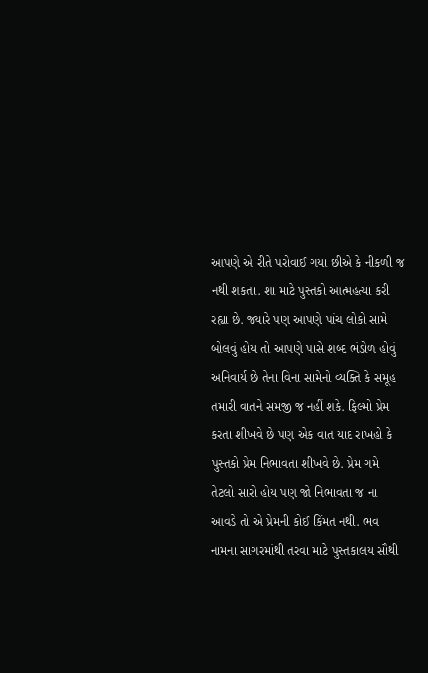આપણે એ રીતે પરોવાઈ ગયા છીએ કે નીકળી જ નથી શકતા. શા માટે પુસ્તકો આત્મહત્યા કરી રહ્યા છે. જ્યારે પણ આપણે પાંચ લોકો સામે બોલવું હોય તો આપણે પાસે શબ્દ ભંડોળ હોવું અનિવાર્ય છે તેના વિના સામેનો વ્યક્તિ કે સમૂહ તમારી વાતને સમજી જ નહીં શકે. ફિલ્મો પ્રેમ કરતા શીખવે છે પણ એક વાત યાદ રાખહો કે પુસ્તકો પ્રેમ નિભાવતા શીખવે છે. પ્રેમ ગમે તેટલો સારો હોય પણ જો નિભાવતા જ ના આવડે તો એ પ્રેમની કોઈ કિંમત નથી. ભવ નામના સાગરમાંથી તરવા માટે પુસ્તકાલય સૌથી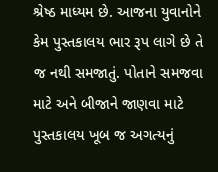શ્રેષ્ઠ માધ્યમ છે. આજના યુવાનોને કેમ પુસ્તકાલય ભાર રૂપ લાગે છે તે જ નથી સમજાતું. પોતાને સમજવા માટે અને બીજાને જાણવા માટે પુસ્તકાલય ખૂબ જ અગત્યનું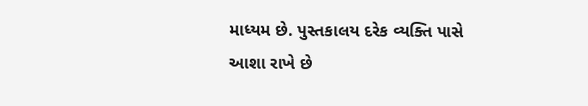માધ્યમ છે. પુસ્તકાલય દરેક વ્યક્તિ પાસે આશા રાખે છે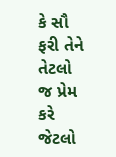કે સૌ ફરી તેને તેટલો જ પ્રેમ કરે જેટલો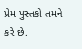પ્રેમ પુસ્તકો તમને કરે છે.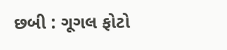છબી : ગૂગલ ફોટો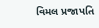વિમલ પ્રજાપતિ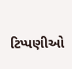ટિપ્પણીઓ